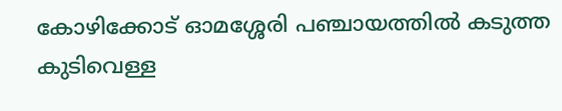കോഴിക്കോട് ഓമശ്ശേരി പഞ്ചായത്തിൽ കടുത്ത കുടിവെള്ള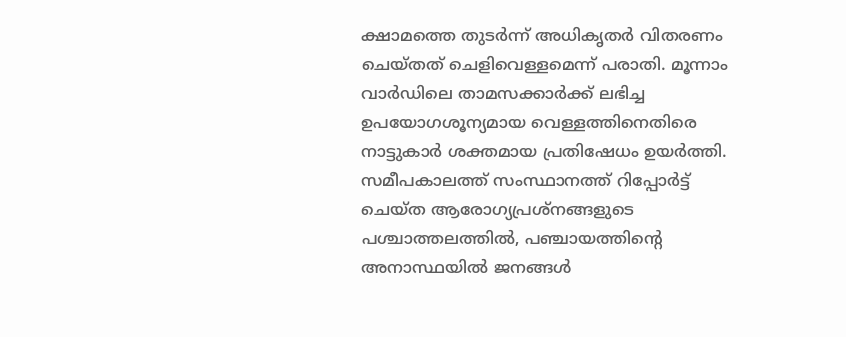ക്ഷാമത്തെ തുടർന്ന് അധികൃതർ വിതരണം ചെയ്തത് ചെളിവെള്ളമെന്ന് പരാതി. മൂന്നാം വാർഡിലെ താമസക്കാർക്ക് ലഭിച്ച ഉപയോഗശൂന്യമായ വെള്ളത്തിനെതിരെ നാട്ടുകാർ ശക്തമായ പ്രതിഷേധം ഉയർത്തി. സമീപകാലത്ത് സംസ്ഥാനത്ത് റിപ്പോർട്ട് ചെയ്ത ആരോഗ്യപ്രശ്നങ്ങളുടെ പശ്ചാത്തലത്തിൽ, പഞ്ചായത്തിന്റെ അനാസ്ഥയിൽ ജനങ്ങൾ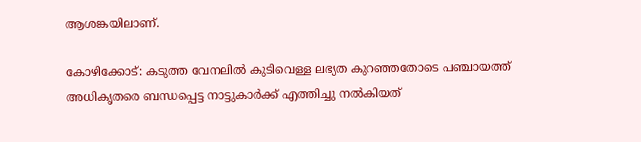ആശങ്കയിലാണ്.

കോഴിക്കോട്: കടുത്ത വേനലില്‍ കുടിവെള്ള ലഭ്യത കുറഞ്ഞതോടെ പഞ്ചായത്ത് അധികൃതരെ ബന്ധപ്പെട്ട നാട്ടുകാര്‍ക്ക് എത്തിച്ചു നല്‍കിയത്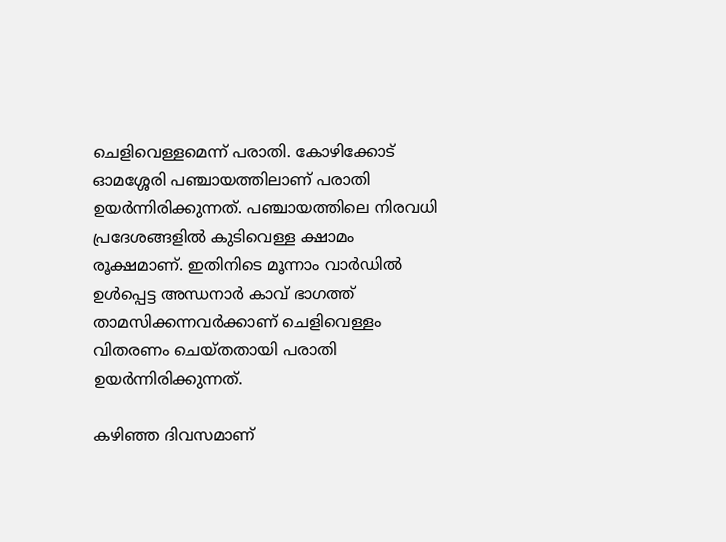ചെളിവെള്ളമെന്ന് പരാതി. കോഴിക്കോട് ഓമശ്ശേരി പഞ്ചായത്തിലാണ് പരാതി ഉയര്‍ന്നിരിക്കുന്നത്. പഞ്ചായത്തിലെ നിരവധി പ്രദേശങ്ങളില്‍ കുടിവെള്ള ക്ഷാമം രൂക്ഷമാണ്. ഇതിനിടെ മൂന്നാം വാര്‍ഡില്‍ ഉള്‍പ്പെട്ട അന്ധനാര്‍ കാവ് ഭാഗത്ത് താമസിക്കന്നവര്‍ക്കാണ് ചെളിവെള്ളം വിതരണം ചെയ്തതായി പരാതി ഉയര്‍ന്നിരിക്കുന്നത്.

കഴിഞ്ഞ ദിവസമാണ്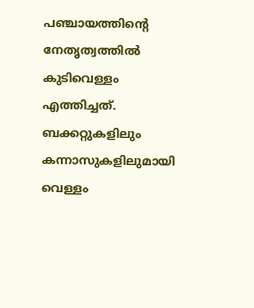പഞ്ചായത്തിന്റെ നേതൃത്വത്തില്‍ കുടിവെള്ളം എത്തിച്ചത്. ബക്കറ്റുകളിലും കന്നാസുകളിലുമായി വെള്ളം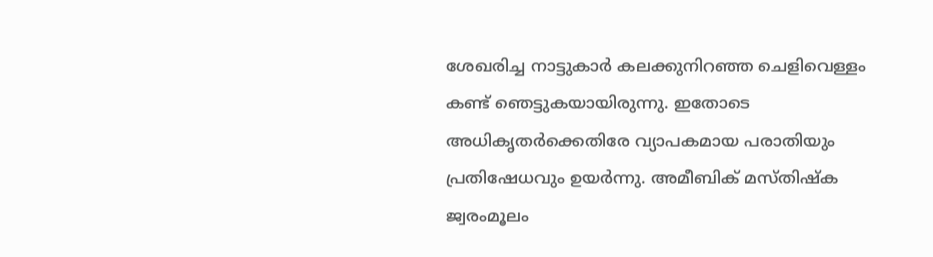ശേഖരിച്ച നാട്ടുകാര്‍ കലക്കുനിറഞ്ഞ ചെളിവെള്ളം കണ്ട് ഞെട്ടുകയായിരുന്നു. ഇതോടെ അധികൃതര്‍ക്കെതിരേ വ്യാപകമായ പരാതിയും പ്രതിഷേധവും ഉയര്‍ന്നു. അമീബിക് മസ്തിഷ്‌ക ജ്വരംമൂലം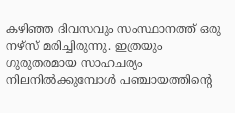കഴിഞ്ഞ ദിവസവും സംസ്ഥാനത്ത് ഒരു നഴ്സ് മരിച്ചിരുന്നു. ഇത്രയും ഗുരുതരമായ സാഹചര്യം നിലനില്‍ക്കുമ്പോള്‍ പഞ്ചായത്തിന്റെ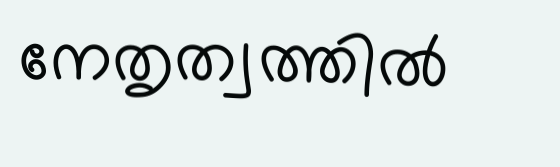നേതൃത്വത്തില്‍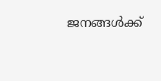ജനങ്ങള്‍ക്ക്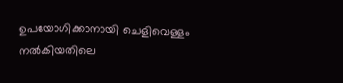ഉപയോഗിക്കാനായി ചെളിവെള്ളം നല്‍കിയതിലെ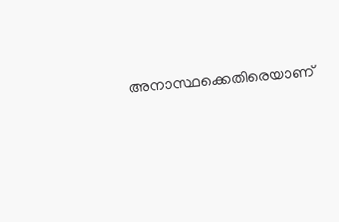അനാസ്ഥക്കെതിരെയാണ്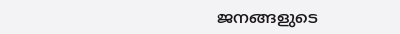ജനങ്ങളുടെ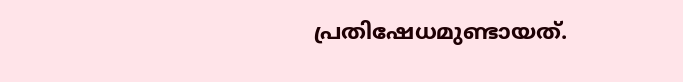പ്രതിഷേധമുണ്ടായത്.